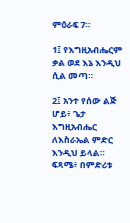ምዕራፍ 7።

1፤ የእግዚአብሔርም ቃል ወደ እኔ እንዲህ ሲል መጣ።

2፤ አንተ የሰው ልጅ ሆይ፥ ጌታ እግዚአብሔር ለእስራኤል ምድር እንዲህ ይላል። ፍጻሜ፥ በምድሪቱ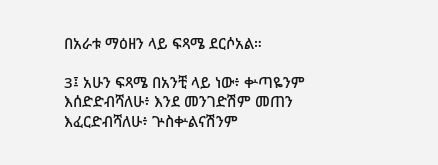በአራቱ ማዕዘን ላይ ፍጻሜ ደርሶአል።

3፤ አሁን ፍጻሜ በአንቺ ላይ ነው፥ ቍጣዬንም እሰድድብሻለሁ፥ እንደ መንገድሽም መጠን እፈርድብሻለሁ፥ ጕስቍልናሽንም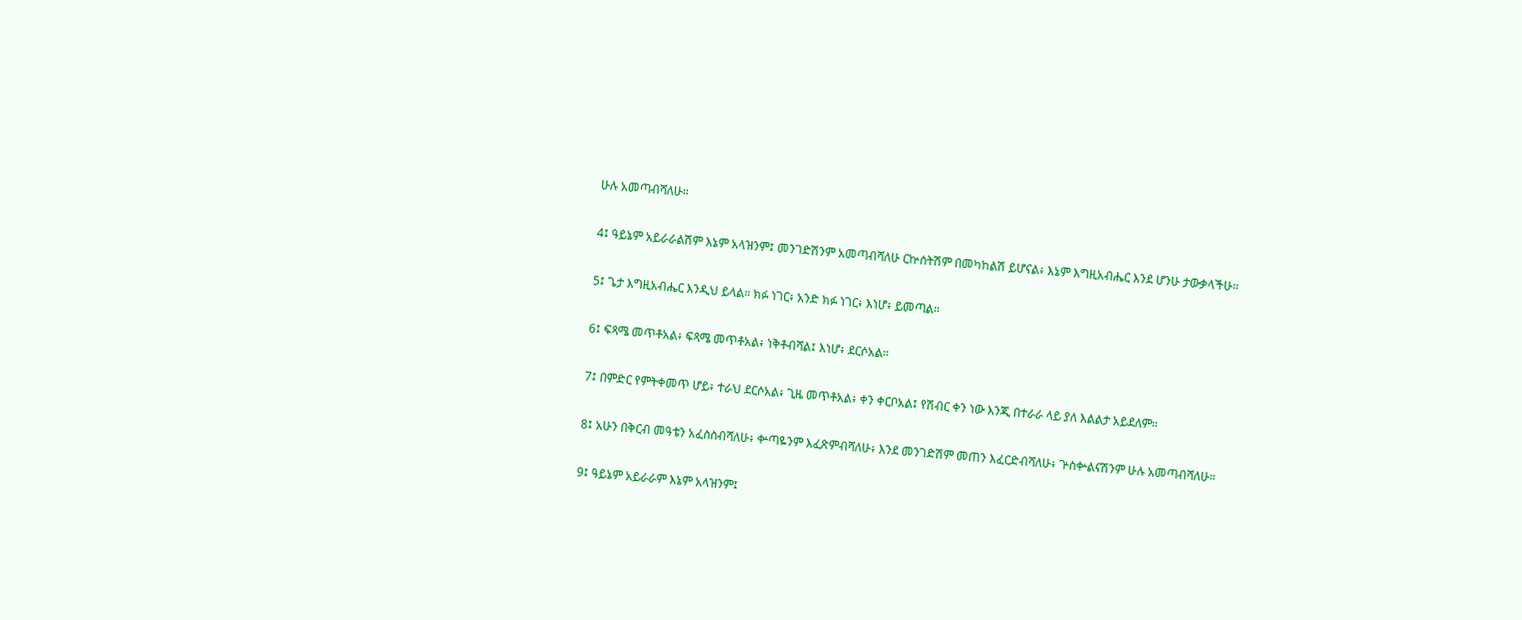ሁሉ አመጣብሻለሁ።

4፤ ዓይኔም አይራራልሽም እኔም አላዝንም፤ መንገድሽንም አመጣብሻለሁ ርኵሰትሽም በመካከልሽ ይሆናል፥ እኔም እግዚአብሔር እንደ ሆንሁ ታውቃላችሁ።

5፤ ጌታ እግዚአብሔር እንዲህ ይላል። ክፉ ነገር፥ አንድ ክፉ ነገር፥ እነሆ፥ ይመጣል።

6፤ ፍጻሜ መጥቶአል፥ ፍጻሜ መጥቶአል፥ ነቅቶብሻል፤ እነሆ፥ ደርሶአል።

7፤ በምድር የምትቀመጥ ሆይ፥ ተራህ ደርሶአል፥ ጊዜ መጥቶአል፥ ቀን ቀርቦአል፤ የሽብር ቀን ነው እንጂ በተራራ ላይ ያለ እልልታ አይደለም።

8፤ አሁን በቅርብ መዓቴን አፈስስብሻለሁ፥ ቍጣዬንም እፈጽምብሻለሁ፥ እንደ መንገድሽም መጠን እፈርድብሻለሁ፥ ጕስቍልናሽንም ሁሉ አመጣብሻለሁ።

9፤ ዓይኔም አይራራም እኔም አላዝንም፤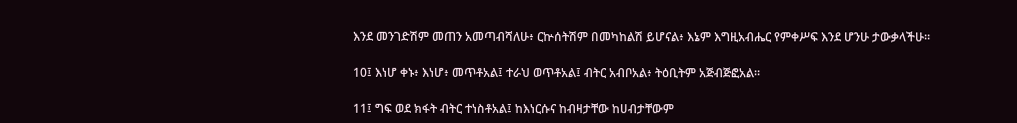እንደ መንገድሽም መጠን አመጣብሻለሁ፥ ርኵሰትሽም በመካከልሽ ይሆናል፥ እኔም እግዚአብሔር የምቀሥፍ እንደ ሆንሁ ታውቃላችሁ።

10፤ እነሆ ቀኑ፥ እነሆ፥ መጥቶአል፤ ተራህ ወጥቶአል፤ ብትር አብቦአል፥ ትዕቢትም አጅብጅፎአል።

11፤ ግፍ ወደ ክፋት ብትር ተነስቶአል፤ ከእነርሱና ከብዛታቸው ከሀብታቸውም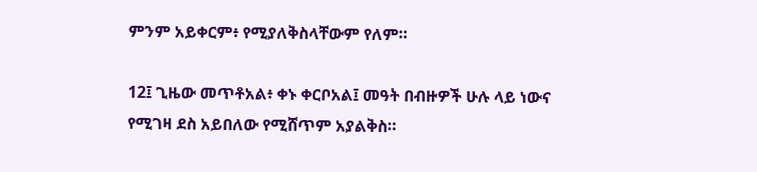ምንም አይቀርም፥ የሚያለቅስላቸውም የለም።

12፤ ጊዜው መጥቶአል፥ ቀኑ ቀርቦአል፤ መዓት በብዙዎች ሁሉ ላይ ነውና የሚገዛ ደስ አይበለው የሚሸጥም አያልቅስ።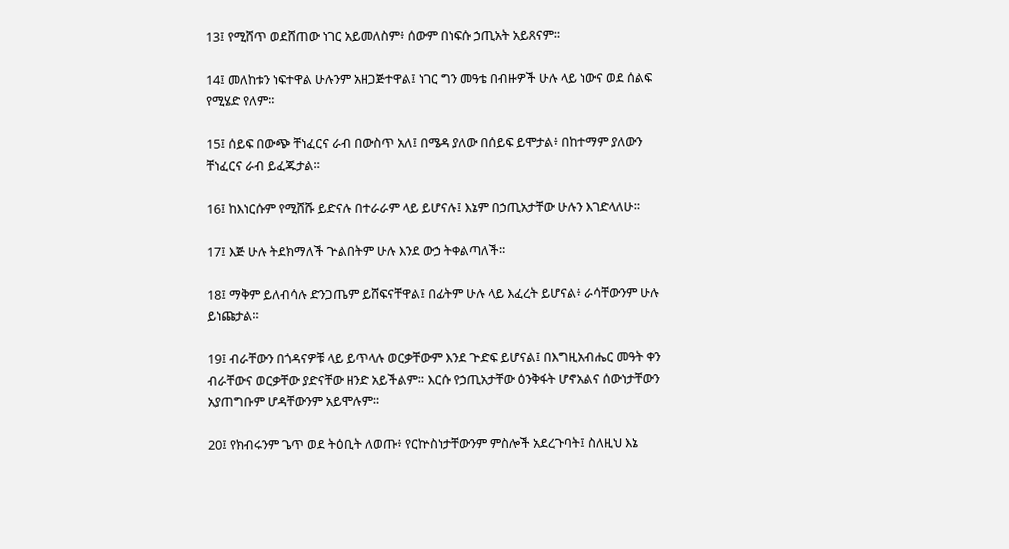13፤ የሚሸጥ ወደሸጠው ነገር አይመለስም፥ ሰውም በነፍሱ ኃጢአት አይጸናም።

14፤ መለከቱን ነፍተዋል ሁሉንም አዘጋጅተዋል፤ ነገር ግን መዓቴ በብዙዎች ሁሉ ላይ ነውና ወደ ሰልፍ የሚሄድ የለም።

15፤ ሰይፍ በውጭ ቸነፈርና ራብ በውስጥ አለ፤ በሜዳ ያለው በሰይፍ ይሞታል፥ በከተማም ያለውን ቸነፈርና ራብ ይፈጁታል።

16፤ ከእነርሱም የሚሸሹ ይድናሉ በተራራም ላይ ይሆናሉ፤ እኔም በኃጢአታቸው ሁሉን እገድላለሁ።

17፤ እጅ ሁሉ ትደክማለች ጕልበትም ሁሉ እንደ ውኃ ትቀልጣለች።

18፤ ማቅም ይለብሳሉ ድንጋጤም ይሸፍናቸዋል፤ በፊትም ሁሉ ላይ እፈረት ይሆናል፥ ራሳቸውንም ሁሉ ይነጩታል።

19፤ ብራቸውን በጎዳናዎቹ ላይ ይጥላሉ ወርቃቸውም እንደ ጕድፍ ይሆናል፤ በእግዚአብሔር መዓት ቀን ብራቸውና ወርቃቸው ያድናቸው ዘንድ አይችልም። እርሱ የኃጢአታቸው ዕንቅፋት ሆኖአልና ሰውነታቸውን አያጠግቡም ሆዳቸውንም አይሞሉም።

20፤ የክብሩንም ጌጥ ወደ ትዕቢት ለወጡ፥ የርኵስነታቸውንም ምስሎች አደረጉባት፤ ስለዚህ እኔ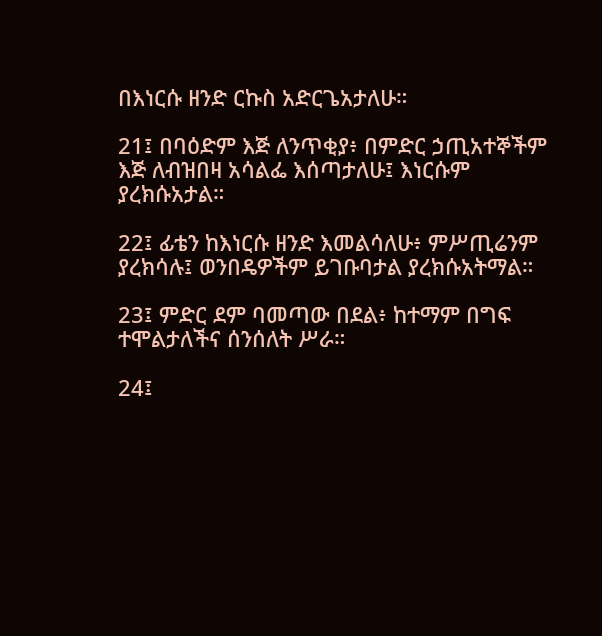በእነርሱ ዘንድ ርኩስ አድርጌአታለሁ።

21፤ በባዕድም እጅ ለንጥቂያ፥ በምድር ኃጢአተኞችም እጅ ለብዝበዛ አሳልፌ እሰጣታለሁ፤ እነርሱም ያረክሱአታል።

22፤ ፊቴን ከእነርሱ ዘንድ እመልሳለሁ፥ ምሥጢሬንም ያረክሳሉ፤ ወንበዴዎችም ይገቡባታል ያረክሱአትማል።

23፤ ምድር ደም ባመጣው በደል፥ ከተማም በግፍ ተሞልታለችና ሰንሰለት ሥራ።

24፤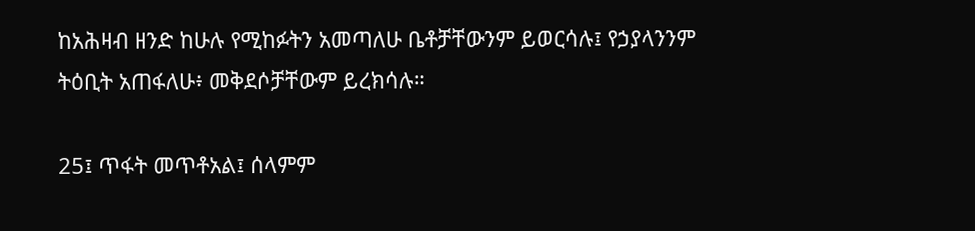ከአሕዛብ ዘንድ ከሁሉ የሚከፉትን አመጣለሁ ቤቶቻቸውንም ይወርሳሉ፤ የኃያላንንም ትዕቢት አጠፋለሁ፥ መቅደሶቻቸውም ይረክሳሉ።

25፤ ጥፋት መጥቶአል፤ ሰላምም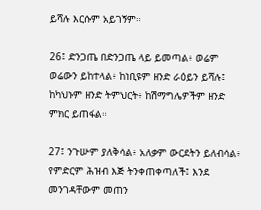ይሻሉ እርሱም አይገኝም።

26፤ ድንጋጤ በድንጋጤ ላይ ይመጣል፥ ወሬም ወሬውን ይከተላል፥ ከነቢዩም ዘንድ ራዕይን ይሻሉ፤ ከካህኑም ዘንድ ትምህርት፥ ከሽማግሌዎችም ዘንድ ምክር ይጠፋል።

27፤ ንጉሡም ያለቅሳል፥ አለቃም ውርደትን ይለብሳል፥ የምድርም ሕዝብ እጅ ትንቀጠቀጣለች፤ እንደ መንገዳቸውም መጠን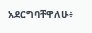አደርግባቸዋለሁ፥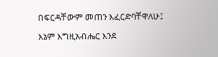በፍርዳቸውም መጠን እፈርድባቸዋለሁ፤ እኔም እግዚአብሔር እንደ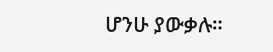ሆንሁ ያውቃሉ።